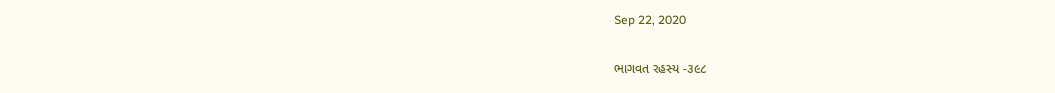Sep 22, 2020

ભાગવત રહસ્ય -૩૯૮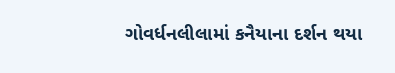ગોવર્ધનલીલામાં કનૈયાના દર્શન થયા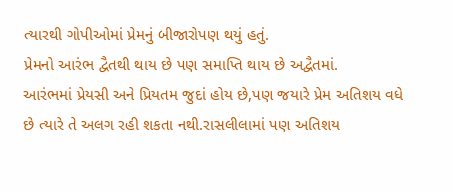ત્યારથી ગોપીઓમાં પ્રેમનું બીજારોપણ થયું હતું.
પ્રેમનો આરંભ દ્વૈતથી થાય છે પણ સમાપ્તિ થાય છે અદ્વૈતમાં.
આરંભમાં પ્રેયસી અને પ્રિયતમ જુદાં હોય છે,પણ જયારે પ્રેમ અતિશય વધે છે ત્યારે તે અલગ રહી શકતા નથી.રાસલીલામાં પણ અતિશય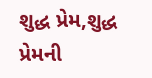શુદ્ધ પ્રેમ,શુદ્ધ પ્રેમની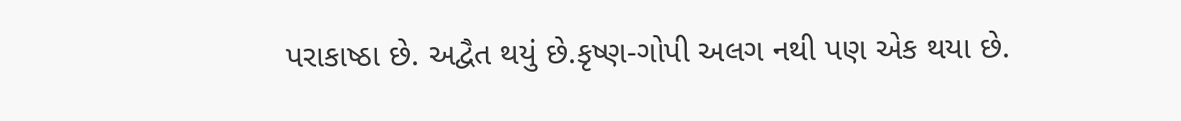પરાકાષ્ઠા છે. અદ્વૈત થયું છે.કૃષ્ણ-ગોપી અલગ નથી પણ એક થયા છે.